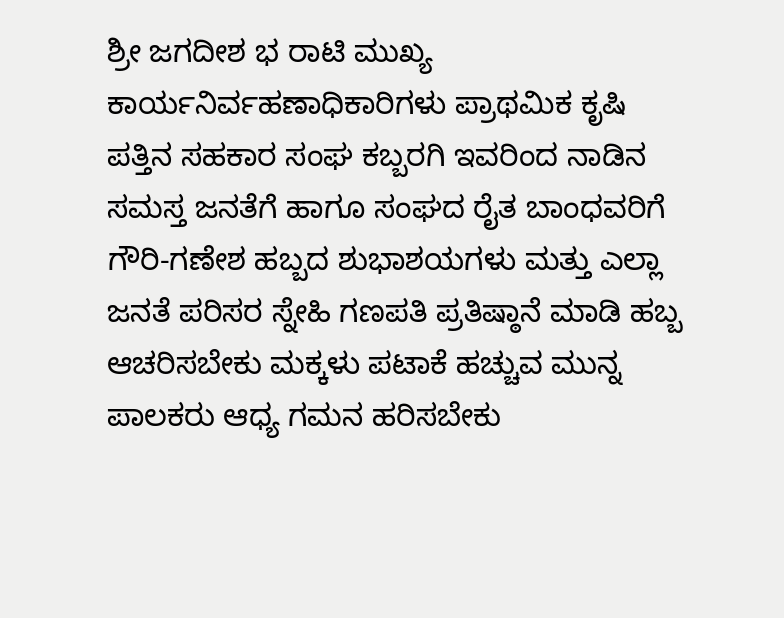ಶ್ರೀ ಜಗದೀಶ ಭ ರಾಟಿ ಮುಖ್ಯ ಕಾರ್ಯನಿರ್ವಹಣಾಧಿಕಾರಿಗಳು ಪ್ರಾಥಮಿಕ ಕೃಷಿ ಪತ್ತಿನ ಸಹಕಾರ ಸಂಘ ಕಬ್ಬರಗಿ ಇವರಿಂದ ನಾಡಿನ ಸಮಸ್ತ ಜನತೆಗೆ ಹಾಗೂ ಸಂಘದ ರೈತ ಬಾಂಧವರಿಗೆ ಗೌರಿ-ಗಣೇಶ ಹಬ್ಬದ ಶುಭಾಶಯಗಳು ಮತ್ತು ಎಲ್ಲಾ ಜನತೆ ಪರಿಸರ ಸ್ನೇಹಿ ಗಣಪತಿ ಪ್ರತಿಷ್ಠಾನೆ ಮಾಡಿ ಹಬ್ಬ ಆಚರಿಸಬೇಕು ಮಕ್ಕಳು ಪಟಾಕೆ ಹಚ್ಚುವ ಮುನ್ನ ಪಾಲಕರು ಆಧ್ಯ ಗಮನ ಹರಿಸಬೇಕು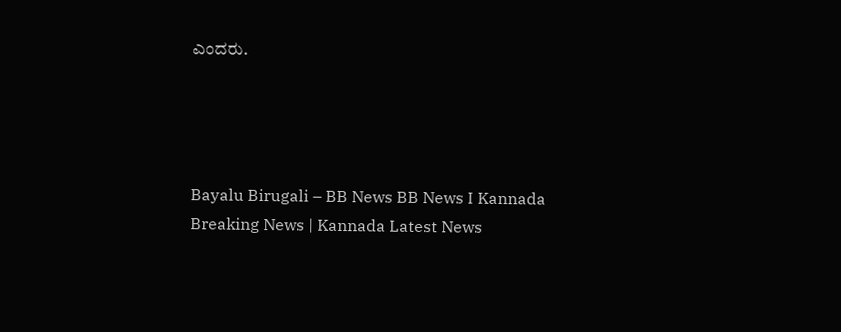ಎಂದರು.




Bayalu Birugali – BB News BB News I Kannada Breaking News | Kannada Latest News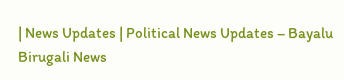| News Updates | Political News Updates – Bayalu Birugali News